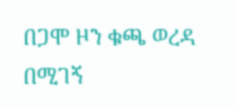በጋሞ ዞን ቁጫ ወረዳ በሚገኝ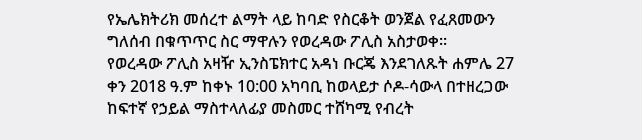የኤሌክትሪክ መሰረተ ልማት ላይ ከባድ የስርቆት ወንጀል የፈጸመውን ግለሰብ በቁጥጥር ስር ማዋሉን የወረዳው ፖሊስ አስታወቀ፡፡
የወረዳው ፖሊስ አዛዥ ኢንስፔክተር አዳነ ቡርጄ እንደገለጹት ሐምሌ 27 ቀን 2018 ዓ.ም ከቀኑ 10:00 አካባቢ ከወላይታ ሶዶ-ሳውላ በተዘረጋው ከፍተኛ የኃይል ማስተላለፊያ መስመር ተሸካሚ የብረት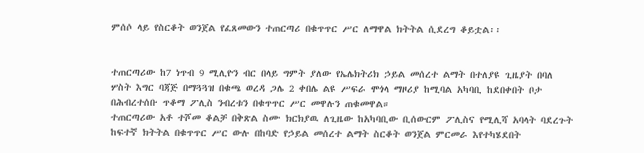ምሰሶ ላይ የስርቆት ወንጀል የፈጸመውን ተጠርጣሪ በቁጥጥር ሥር ለማዋል ክትትል ሲደረግ ቆይቷል፡፡


ተጠርጣሪው ከ7 ነጥብ 9 ሚሊዮን ብር በላይ ግምት ያለው የኤሌክትሪክ ኃይል መሰረተ ልማት በተለያዩ ጊዜያት በባለ ሦስት እግር ባጃጅ በማጓጓዝ በቁጫ ወረዳ ጋሌ 2 ቀበሌ ልዩ ሥፍራ ሞጎላ ማዞሪያ ከሚባል አካባቢ ከደበቀበት ቦታ በሕብረተሰቡ ጥቆማ ፖሊስ ንብረቱን በቁጥጥር ሥር መዋሉን ጠቁመዋል።
ተጠርጣሪው አቶ ተሾመ ቆልቻ በቅጽል ስሙ ክርክያዉ ለጊዜው ከአካባቢው ቢሰውርም ፖሊስና የሚሊሻ አባላት ባደረጉት ከፍተኛ ክትትል በቁጥጥር ሥር ውሉ በከባድ የኃይል መሰረተ ልማት ስርቆት ወንጀል ምርመራ እየተካሄደበት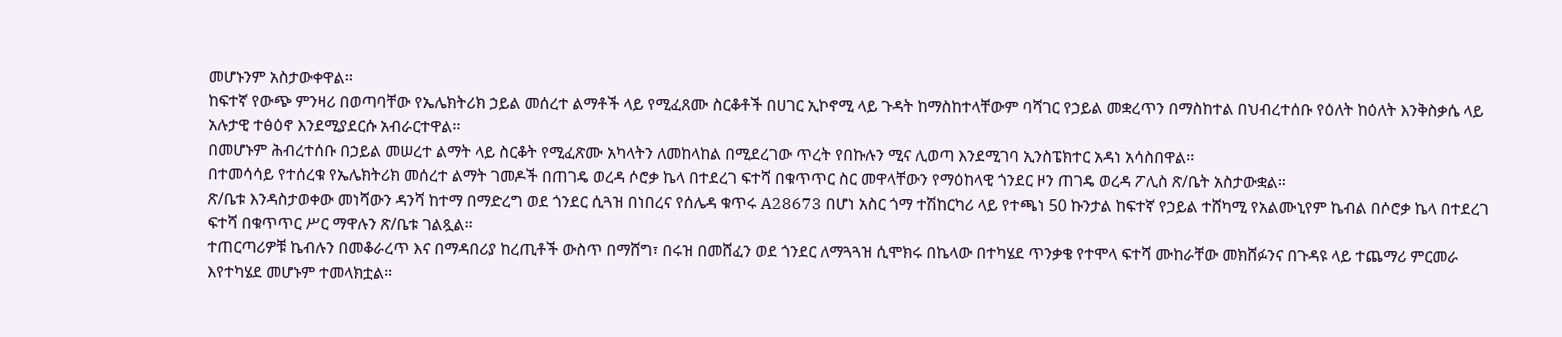መሆኑንም አስታውቀዋል፡፡
ከፍተኛ የውጭ ምንዛሪ በወጣባቸው የኤሌክትሪክ ኃይል መሰረተ ልማቶች ላይ የሚፈጸሙ ስርቆቶች በሀገር ኢኮኖሚ ላይ ጉዳት ከማስከተላቸውም ባሻገር የኃይል መቋረጥን በማስከተል በህብረተሰቡ የዕለት ከዕለት እንቅስቃሴ ላይ አሉታዊ ተፅዕኖ እንደሚያደርሱ አብራርተዋል፡፡
በመሆኑም ሕብረተሰቡ በኃይል መሠረተ ልማት ላይ ስርቆት የሚፈጽሙ አካላትን ለመከላከል በሚደረገው ጥረት የበኩሉን ሚና ሊወጣ እንደሚገባ ኢንስፔክተር አዳነ አሳስበዋል፡፡
በተመሳሳይ የተሰረቁ የኤሌክትሪክ መሰረተ ልማት ገመዶች በጠገዴ ወረዳ ሶሮቃ ኬላ በተደረገ ፍተሻ በቁጥጥር ስር መዋላቸውን የማዕከላዊ ጎንደር ዞን ጠገዴ ወረዳ ፖሊስ ጽ/ቤት አስታውቋል።
ጽ/ቤቱ እንዳስታወቀው መነሻውን ዳንሻ ከተማ በማድረግ ወደ ጎንደር ሲጓዝ በነበረና የሰሌዳ ቁጥሩ A28673 በሆነ አስር ጎማ ተሽከርካሪ ላይ የተጫነ 50 ኩንታል ከፍተኛ የኃይል ተሸካሚ የአልሙኒየም ኬብል በሶሮቃ ኬላ በተደረገ ፍተሻ በቁጥጥር ሥር ማዋሉን ጽ/ቤቱ ገልጿል፡፡
ተጠርጣሪዎቹ ኬብሉን በመቆራረጥ እና በማዳበሪያ ከረጢቶች ውስጥ በማሸግ፣ በሩዝ በመሸፈን ወደ ጎንደር ለማጓጓዝ ሲሞክሩ በኬላው በተካሄደ ጥንቃቄ የተሞላ ፍተሻ ሙከራቸው መክሸፉንና በጉዳዩ ላይ ተጨማሪ ምርመራ እየተካሄደ መሆኑም ተመላክቷል።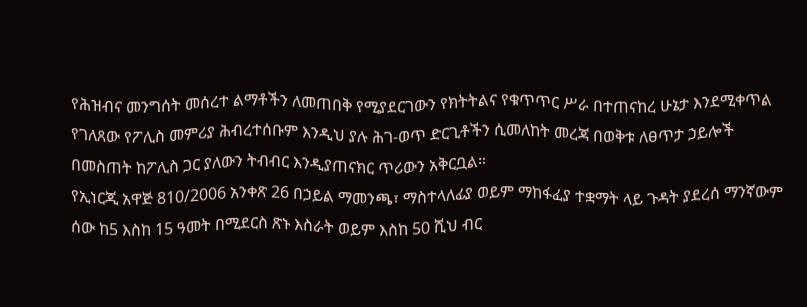የሕዝብና መንግሰት መሰረተ ልማቶችን ለመጠበቅ የሚያደርገውን የክትትልና የቁጥጥር ሥራ በተጠናከረ ሁኔታ እንደሚቀጥል የገለጸው የፖሊስ መምሪያ ሕብረተሰቡም እንዲህ ያሉ ሕገ-ወጥ ድርጊቶችን ሲመለከት መረጃ በወቅቱ ለፀጥታ ኃይሎች በመስጠት ከፖሊስ ጋር ያለውን ትብብር እንዲያጠናክር ጥሪውን አቅርቧል።
የኢነርጂ አዋጅ 810/2006 አንቀጽ 26 በኃይል ማመንጫ፣ ማስተላለፊያ ወይም ማከፋፈያ ተቋማት ላይ ጉዳት ያደረሰ ማንኛውም ሰው ከ5 እስከ 15 ዓመት በሚደርስ ጽኑ እስራት ወይም እስከ 50 ሺህ ብር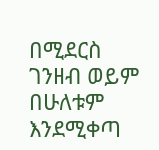በሚደርስ ገንዘብ ወይም በሁለቱም እንደሚቀጣ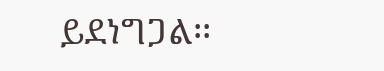ይደነግጋል፡፡